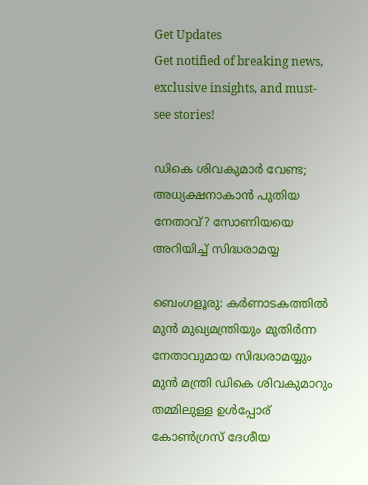Get Updates
Get notified of breaking news, exclusive insights, and must-see stories!

ഡികെ ശിവകുമാര്‍ വേണ്ട; അധ്യക്ഷനാകാന്‍ പുതിയ നേതാവ്? സോണിയയെ അറിയിച്ച് സിദ്ധരാമയ്യ

ബെംഗളൂരു: കര്‍ണാടകത്തില്‍ മുന്‍ മുഖ്യമന്ത്രിയും മുതിര്‍ന്ന നേതാവുമായ സിദ്ധരാമയ്യും മുന്‍ മന്ത്രി ഡികെ ശിവകുമാറും തമ്മിലുള്ള ഉള്‍പ്പോര് കോണ്‍ഗ്രസ് ദേശീയ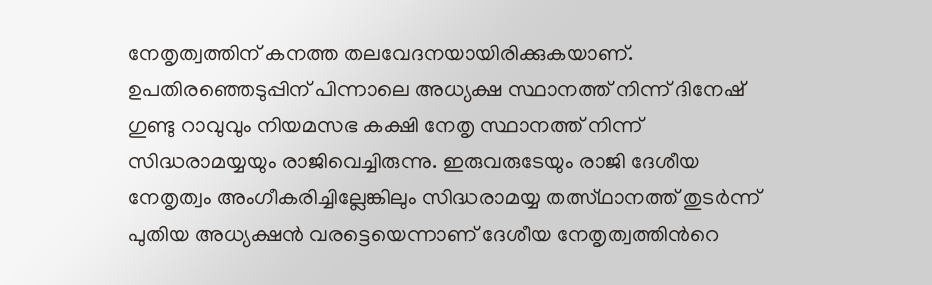നേതൃത്വത്തിന് കനത്ത തലവേദനയായിരിക്കുകയാണ്. ഉപതിരഞ്ഞെടുപ്പിന് പിന്നാലെ അധ്യക്ഷ സ്ഥാനത്ത് നിന്ന് ദിനേഷ് ഗുണ്ടു റാവുവും നിയമസഭ കക്ഷി നേതൃ സ്ഥാനത്ത് നിന്ന് സിദ്ധരാമയ്യയും രാജിവെച്ചിരുന്നു. ഇരുവരുടേയും രാജി ദേശീയ നേതൃത്വം അംഗീകരിച്ചില്ലേങ്കിലും സിദ്ധരാമയ്യ തത്സ്ഥാനത്ത് തുടര്‍ന്ന് പുതിയ അധ്യക്ഷന്‍ വരട്ടെയെന്നാണ് ദേശീയ നേതൃത്വത്തിന്‍റെ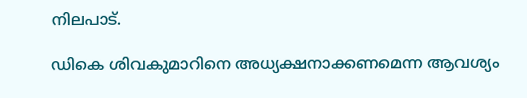നിലപാട്.

ഡികെ ശിവകുമാറിനെ അധ്യക്ഷനാക്കണമെന്ന ആവശ്യം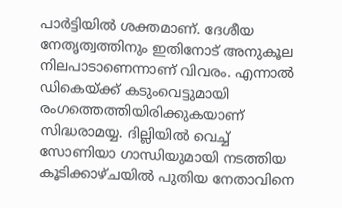പാര്‍ട്ടിയില്‍ ശക്തമാണ്. ദേശീയ നേതൃത്വത്തിനും ഇതിനോട് അനുകൂല നിലപാടാണെന്നാണ് വിവരം. എന്നാല്‍ ഡികെയ്ക്ക് കടുംവെട്ടുമായി രംഗത്തെത്തിയിരിക്കുകയാണ് സിദ്ധരാമയ്യ. ദില്ലിയില്‍ വെച്ച് സോണിയാ ഗാന്ധിയുമായി നടത്തിയ കൂടിക്കാഴ്ചയില്‍ പുതിയ നേതാവിനെ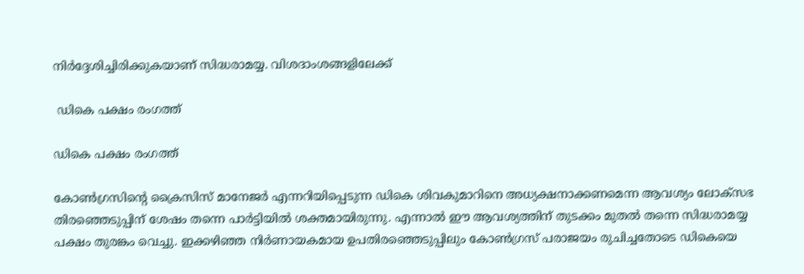നിര്‍ദ്ദേശിച്ചിരിക്കുകയാണ് സിദ്ധരാമയ്യ. വിശദാംശങ്ങളിലേക്ക്

 ഡികെ പക്ഷം രംഗത്ത്

ഡികെ പക്ഷം രംഗത്ത്

കോണ്‍ഗ്രസിന്‍റെ ക്രൈസിസ് മാനേജര്‍ എന്നറിയിപ്പെടുന്ന ഡികെ ശിവകുമാറിനെ അധ്യക്ഷനാക്കണമെന്ന ആവശ്യം ലോക്സഭ തിരഞ്ഞെടുപ്പിന് ശേഷം തന്നെ പാര്‍ട്ടിയില്‍ ശക്തമായിരുന്നു. എന്നാല്‍ ഈ ആവശ്യത്തിന് തുടക്കം മുതല്‍ തന്നെ സിദ്ധരാമയ്യ പക്ഷം തുരങ്കം വെച്ചു. ഇക്കഴിഞ്ഞ നിര്‍ണായകമായ ഉപതിരഞ്ഞെടുപ്പിലും കോണ്‍ഗ്രസ് പരാജയം രുചിച്ചതോടെ ഡികെയെ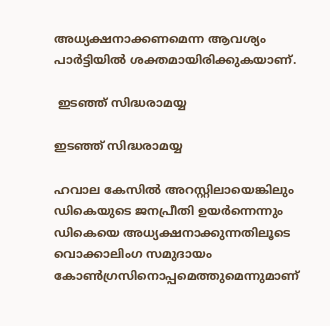അധ്യക്ഷനാക്കണമെന്ന ആവശ്യം പാര്‍ട്ടിയില്‍ ശക്തമായിരിക്കുകയാണ്.

 ഇടഞ്ഞ് സിദ്ധരാമയ്യ

ഇടഞ്ഞ് സിദ്ധരാമയ്യ

ഹവാല കേസില്‍ അറസ്റ്റിലായെങ്കിലും ഡികെയുടെ ജനപ്രീതി ഉയര്‍ന്നെന്നും ഡികെയെ അധ്യക്ഷനാക്കുന്നതിലൂടെ വൊക്കാലിംഗ സമുദായം കോണ്‍ഗ്രസിനൊപ്പമെത്തുമെന്നുമാണ്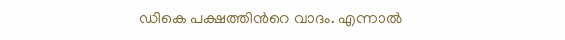ഡികെ പക്ഷത്തിന്‍റെ വാദം. എന്നാല്‍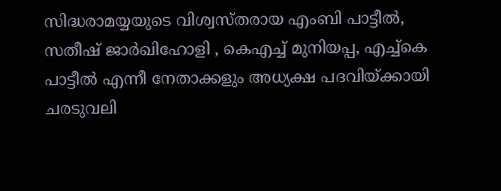സിദ്ധരാമയ്യയുടെ വിശ്വസ്തരായ എംബി പാട്ടീല്‍, സതീഷ് ജാര്‍ഖിഹോളി , കെഎച്ച് മുനിയപ്പ, എച്ച്കെ പാട്ടീല്‍ എന്നീ നേതാക്കളും അധ്യക്ഷ പദവിയ്ക്കായി ചരടുവലി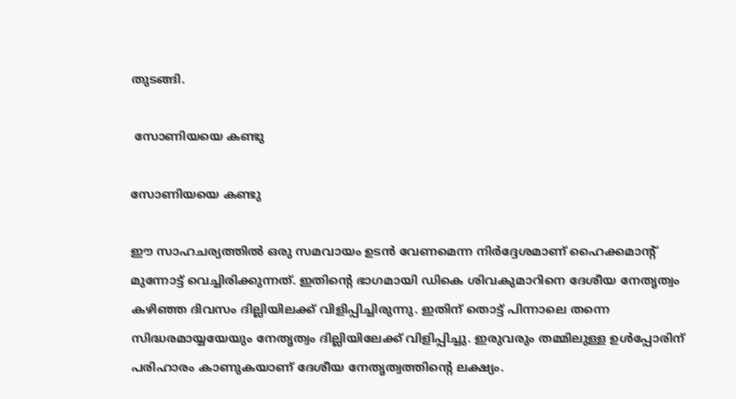തുടങ്ങി.

 സോണിയയെ കണ്ടു

സോണിയയെ കണ്ടു

ഈ സാഹചര്യത്തില്‍ ഒരു സമവായം ഉടന്‍ വേണമെന്ന നിര്‍ദ്ദേശമാണ് ഹൈക്കമാന്‍റ് മുന്നോട്ട് വെച്ചിരിക്കുന്നത്. ഇതിന്‍റെ ഭാഗമായി ഡികെ ശിവകുമാറിനെ ദേശീയ നേതൃത്വം കഴിഞ്ഞ ദിവസം ദില്ലിയിലക്ക് വിളിപ്പിച്ചിരുന്നു. ഇതിന് തൊട്ട് പിന്നാലെ തന്നെ സിദ്ധരമായ്യയേയും നേതൃത്വം ദില്ലിയിലേക്ക് വിളിപ്പിച്ചു. ഇരുവരും തമ്മിലുള്ള ഉള്‍പ്പോരിന് പരിഹാരം കാണുകയാണ് ദേശീയ നേതൃത്വത്തിന്‍റെ ലക്ഷ്യം.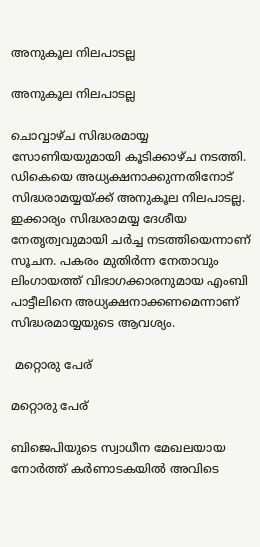അനുകൂല നിലപാടല്ല

അനുകൂല നിലപാടല്ല

ചൊവ്വാഴ്ച സിദ്ധരമായ്യ സോണിയയുമായി കൂടിക്കാഴ്ച നടത്തി. ഡികെയെ അധ്യക്ഷനാക്കുന്നതിനോട് സിദ്ധരാമയ്യയ്ക്ക് അനുകൂല നിലപാടല്ല. ഇക്കാര്യം സിദ്ധരാമയ്യ ദേശീയ നേതൃത്വവുമായി ചര്‍ച്ച നടത്തിയെന്നാണ് സൂചന. പകരം മുതിര്‍ന്ന നേതാവും ലിംഗായത്ത് വിഭാഗക്കാരനുമായ എംബി പാട്ടീലിനെ അധ്യക്ഷനാക്കണമെന്നാണ് സിദ്ധരമായ്യയുടെ ആവശ്യം.

 മറ്റൊരു പേര്

മറ്റൊരു പേര്

ബിജെപിയുടെ സ്വാധീന മേഖലയായ നോര്‍ത്ത് കര്‍ണാടകയില്‍ അവിടെ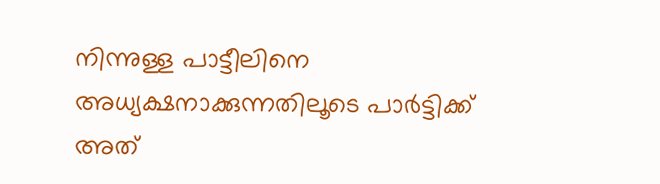നിന്നുള്ള പാട്ടീലിനെ അധ്യക്ഷനാക്കുന്നതിലൂടെ പാര്‍ട്ടിക്ക് അത്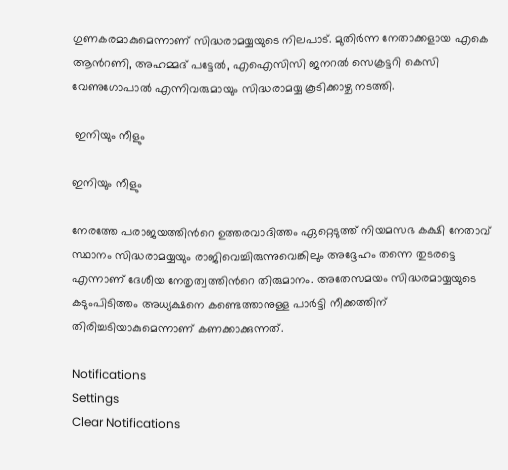ഗുണകരമാകുമെന്നാണ് സിദ്ധരാമയ്യയുടെ നിലപാട്. മുതിര്‍ന്ന നേതാക്കളായ എകെ ആന്‍റണി, അഹമ്മദ് പട്ടേല്‍, എഐസിസി ജനറല്‍ സെക്രട്ടറി കെസി വേണുഗോപാല്‍ എന്നിവരുമായും സിദ്ധരാമയ്യ കൂടിക്കാഴ്ച നടത്തി.

 ഇനിയും നീളും

ഇനിയും നീളും

നേരത്തേ പരാജയത്തിന്‍റെ ഉത്തരവാദിത്തം ഏറ്റെടുത്ത് നിയമസഭ കക്ഷി നേതാവ് സ്ഥാനം സിദ്ധരാമയ്യയും രാജിവെച്ചിരുന്നുവെങ്കിലും അദ്ദേഹം തന്നെ തുടരട്ടെ എന്നാണ് ദേശീയ നേതൃത്വത്തിന്‍റെ തിരുമാനം. അതേസമയം സിദ്ധരമായ്യയുടെ കടുംപിടിത്തം അധ്യക്ഷനെ കണ്ടെത്താനുള്ള പാര്‍ട്ടി നീക്കത്തിന് തിരിച്ചടിയാകുമെന്നാണ് കണക്കാക്കുന്നത്.

Notifications
Settings
Clear Notifications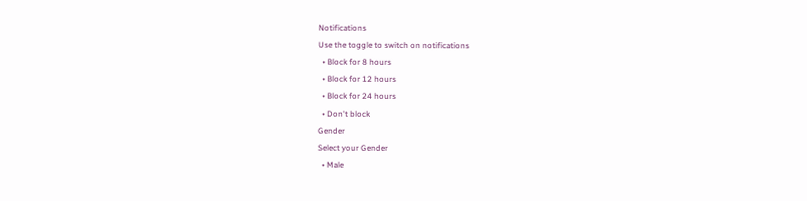Notifications
Use the toggle to switch on notifications
  • Block for 8 hours
  • Block for 12 hours
  • Block for 24 hours
  • Don't block
Gender
Select your Gender
  • Male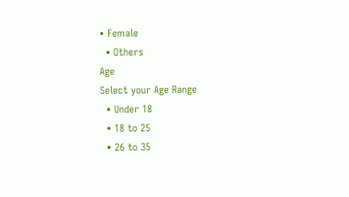• Female
  • Others
Age
Select your Age Range
  • Under 18
  • 18 to 25
  • 26 to 35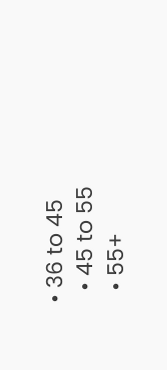• 36 to 45
  • 45 to 55
  • 55+